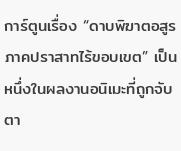การ์ตูนเรื่อง “ดาบพิฆาตอสูร ภาคปราสาทไร้ขอบเขต” เป็นหนึ่งในผลงานอนิเมะที่ถูกจับตา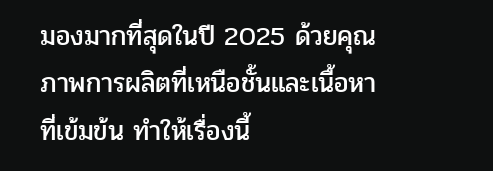มองมากที่สุดในปี 2025 ด้วยคุณภาพการผลิตที่เหนือชั้นและเนื้อหาที่เข้มข้น ทำให้เรื่องนี้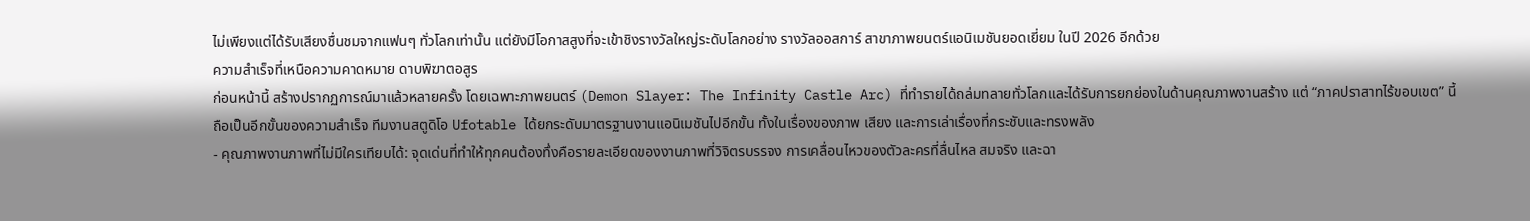ไม่เพียงแต่ได้รับเสียงชื่นชมจากแฟนๆ ทั่วโลกเท่านั้น แต่ยังมีโอกาสสูงที่จะเข้าชิงรางวัลใหญ่ระดับโลกอย่าง รางวัลออสการ์ สาขาภาพยนตร์แอนิเมชันยอดเยี่ยม ในปี 2026 อีกด้วย
ความสำเร็จที่เหนือความคาดหมาย ดาบพิฆาตอสูร
ก่อนหน้านี้ สร้างปรากฏการณ์มาแล้วหลายครั้ง โดยเฉพาะภาพยนตร์ (Demon Slayer: The Infinity Castle Arc) ที่ทำรายได้ถล่มทลายทั่วโลกและได้รับการยกย่องในด้านคุณภาพงานสร้าง แต่ “ภาคปราสาทไร้ขอบเขต” นี้ ถือเป็นอีกขั้นของความสำเร็จ ทีมงานสตูดิโอ Ufotable ได้ยกระดับมาตรฐานงานแอนิเมชันไปอีกขั้น ทั้งในเรื่องของภาพ เสียง และการเล่าเรื่องที่กระชับและทรงพลัง
- คุณภาพงานภาพที่ไม่มีใครเทียบได้: จุดเด่นที่ทำให้ทุกคนต้องทึ่งคือรายละเอียดของงานภาพที่วิจิตรบรรจง การเคลื่อนไหวของตัวละครที่ลื่นไหล สมจริง และฉา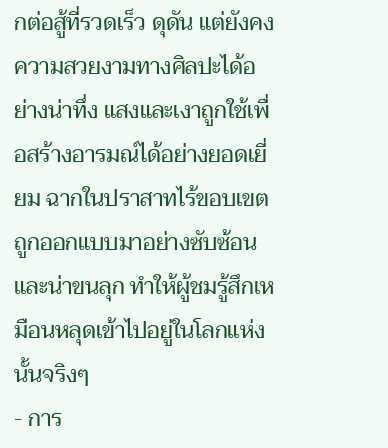กต่อสู้ที่รวดเร็ว ดุดัน แต่ยังคงความสวยงามทางศิลปะได้อย่างน่าทึ่ง แสงและเงาถูกใช้เพื่อสร้างอารมณ์ได้อย่างยอดเยี่ยม ฉากในปราสาทไร้ขอบเขตถูกออกแบบมาอย่างซับซ้อนและน่าขนลุก ทำให้ผู้ชมรู้สึกเหมือนหลุดเข้าไปอยู่ในโลกแห่งนั้นจริงๆ
- การ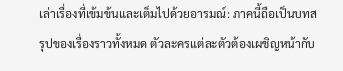เล่าเรื่องที่เข้มข้นและเต็มไปด้วยอารมณ์: ภาคนี้ถือเป็นบทสรุปของเรื่องราวทั้งหมด ตัวละครแต่ละตัวต้องเผชิญหน้ากับ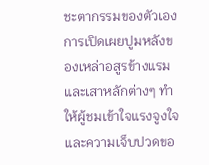ชะตากรรมของตัวเอง การเปิดเผยปูมหลังของเหล่าอสูรข้างแรมและเสาหลักต่างๆ ทำให้ผู้ชมเข้าใจแรงจูงใจและความเจ็บปวดขอ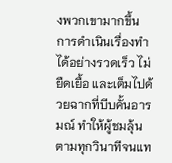งพวกเขามากขึ้น การดำเนินเรื่องทำได้อย่างรวดเร็ว ไม่ยืดเยื้อ และเต็มไปด้วยฉากที่บีบคั้นอารมณ์ ทำให้ผู้ชมลุ้นตามทุกวินาทีจนแท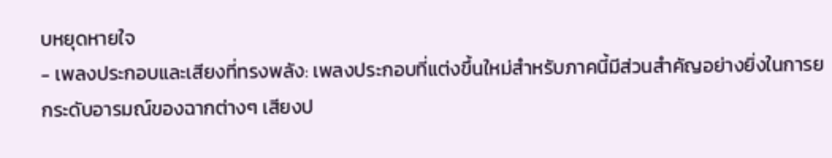บหยุดหายใจ
- เพลงประกอบและเสียงที่ทรงพลัง: เพลงประกอบที่แต่งขึ้นใหม่สำหรับภาคนี้มีส่วนสำคัญอย่างยิ่งในการยกระดับอารมณ์ของฉากต่างๆ เสียงป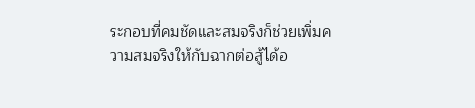ระกอบที่คมชัดและสมจริงก็ช่วยเพิ่มความสมจริงให้กับฉากต่อสู้ได้อ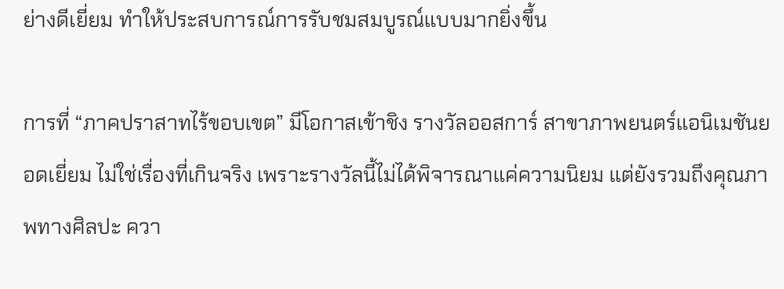ย่างดีเยี่ยม ทำให้ประสบการณ์การรับชมสมบูรณ์แบบมากยิ่งขึ้น

การที่ “ภาคปราสาทไร้ขอบเขต” มีโอกาสเข้าชิง รางวัลออสการ์ สาขาภาพยนตร์แอนิเมชันยอดเยี่ยม ไม่ใช่เรื่องที่เกินจริง เพราะรางวัลนี้ไม่ได้พิจารณาแค่ความนิยม แต่ยังรวมถึงคุณภาพทางศิลปะ ควา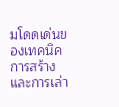มโดดเด่นของเทคนิคการสร้าง และการเล่า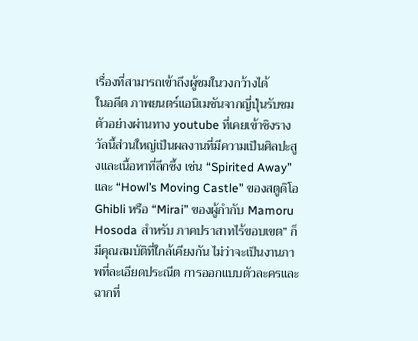เรื่องที่สามารถเข้าถึงผู้ชมในวงกว้างได้
ในอดีต ภาพยนตร์แอนิเมชันจากญี่ปุ่นรับชมตัวอย่างผ่านทาง youtube ที่เคยเข้าชิงรางวัลนี้ส่วนใหญ่เป็นผลงานที่มีความเป็นศิลปะสูงและเนื้อหาที่ลึกซึ้ง เช่น “Spirited Away” และ “Howl’s Moving Castle” ของสตูดิโอ Ghibli หรือ “Mirai” ของผู้กำกับ Mamoru Hosoda สำหรับ ภาคปราสาทไร้ขอบเขต” ก็มีคุณสมบัติที่ใกล้เคียงกัน ไม่ว่าจะเป็นงานภาพที่ละเอียดประณีต การออกแบบตัวละครและฉากที่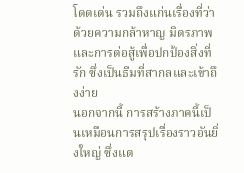โดดเด่น รวมถึงแก่นเรื่องที่ว่าด้วยความกล้าหาญ มิตรภาพ และการต่อสู้เพื่อปกป้องสิ่งที่รัก ซึ่งเป็นธีมที่สากลและเข้าถึงง่าย
นอกจากนี้ การสร้างภาคนี้เป็นเหมือนการสรุปเรื่องราวอันยิ่งใหญ่ ซึ่งแต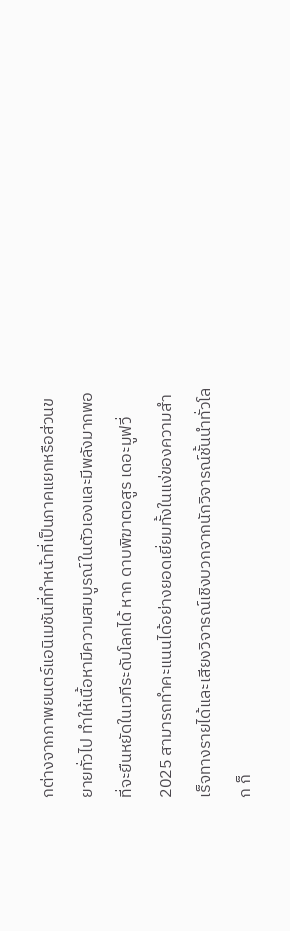กต่างจากภาพยนตร์แอนิเมชันที่ทำหน้าที่เป็นภาคแยกหรือส่วนขยายทั่วไป ทำให้เนื้อหามีความสมบูรณ์ในตัวเองและมีพลังมากพอที่จะยืนหยัดในเวทีระดับโลกได้ หาก ดาบพิฆาตอสูร เดอะมูฟวี่ 2025 สามารถทำคะแนนได้อย่างยอดเยี่ยมทั้งในแง่ของความสำเร็จทางรายได้และเสียงวิจารณ์เชิงบวกจากนักวิจารณ์ชั้นนำทั่วโลก ก็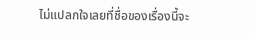ไม่แปลกใจเลยที่ชื่อของเรื่องนี้จะ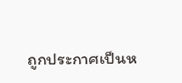ถูกประกาศเป็นห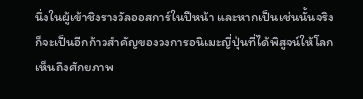นึ่งในผู้เข้าชิงรางวัลออสการ์ในปีหน้า และหากเป็นเช่นนั้นจริงก็จะเป็นอีกก้าวสำคัญของวงการอนิเมะญี่ปุ่นที่ได้พิสูจน์ให้โลกเห็นถึงศักยภาพ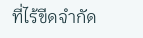ที่ไร้ขีดจำกัด